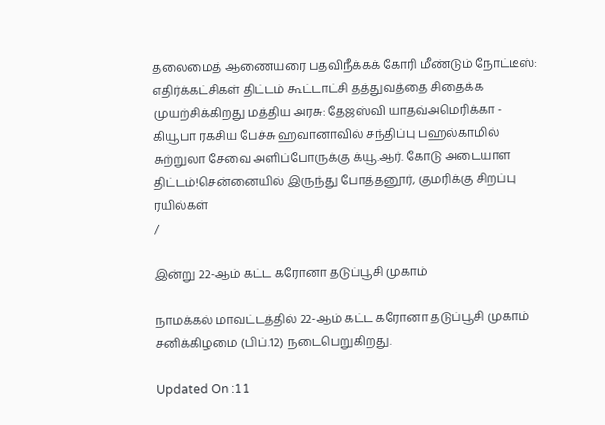தலைமைத் ஆணையரை பதவிநீக்கக் கோரி மீண்டும் நோட்டீஸ்: எதிர்க்கட்சிகள் திட்டம் கூட்டாட்சி தத்துவத்தை சிதைக்க முயற்சிக்கிறது மத்திய அரசு: தேஜஸ்வி யாதவ்அமெரிக்கா - கியூபா ரகசிய பேச்சு ஹவானாவில் சந்திப்பு பஹல்காமில் சுற்றுலா சேவை அளிப்போருக்கு க்யூ.ஆர். கோடு அடையாள திட்டம்!சென்னையில் இருந்து போத்தனூர், குமரிக்கு சிறப்பு ரயில்கள்
/

இன்று 22-ஆம் கட்ட கரோனா தடுப்பூசி முகாம்

நாமக்கல் மாவட்டத்தில் 22-ஆம் கட்ட கரோனா தடுப்பூசி முகாம் சனிக்கிழமை (பிப்.12) நடைபெறுகிறது.

Updated On :11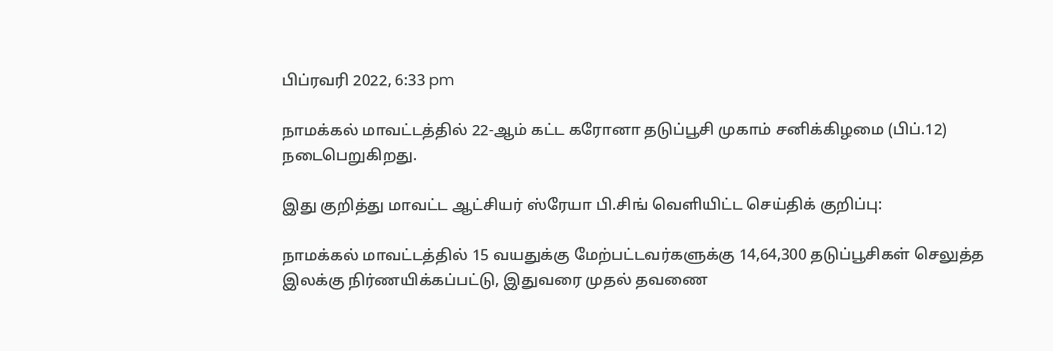பிப்ரவரி 2022, 6:33 pm

நாமக்கல் மாவட்டத்தில் 22-ஆம் கட்ட கரோனா தடுப்பூசி முகாம் சனிக்கிழமை (பிப்.12) நடைபெறுகிறது.

இது குறித்து மாவட்ட ஆட்சியர் ஸ்ரேயா பி.சிங் வெளியிட்ட செய்திக் குறிப்பு:

நாமக்கல் மாவட்டத்தில் 15 வயதுக்கு மேற்பட்டவர்களுக்கு 14,64,300 தடுப்பூசிகள் செலுத்த இலக்கு நிர்ணயிக்கப்பட்டு, இதுவரை முதல் தவணை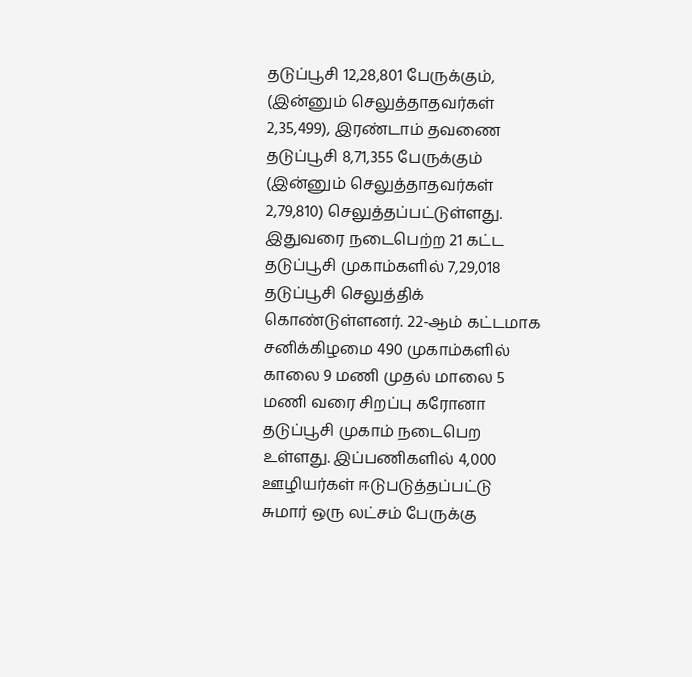தடுப்பூசி 12,28,801 பேருக்கும், (இன்னும் செலுத்தாதவர்கள் 2,35,499), இரண்டாம் தவணை தடுப்பூசி 8,71,355 பேருக்கும் (இன்னும் செலுத்தாதவர்கள் 2,79,810) செலுத்தப்பட்டுள்ளது. இதுவரை நடைபெற்ற 21 கட்ட தடுப்பூசி முகாம்களில் 7,29,018 தடுப்பூசி செலுத்திக் கொண்டுள்ளனர். 22-ஆம் கட்டமாக சனிக்கிழமை 490 முகாம்களில் காலை 9 மணி முதல் மாலை 5 மணி வரை சிறப்பு கரோனா தடுப்பூசி முகாம் நடைபெற உள்ளது. இப்பணிகளில் 4,000 ஊழியர்கள் ஈடுபடுத்தப்பட்டு சுமார் ஒரு லட்சம் பேருக்கு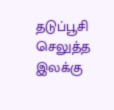தடுப்பூசி செலுத்த இலக்கு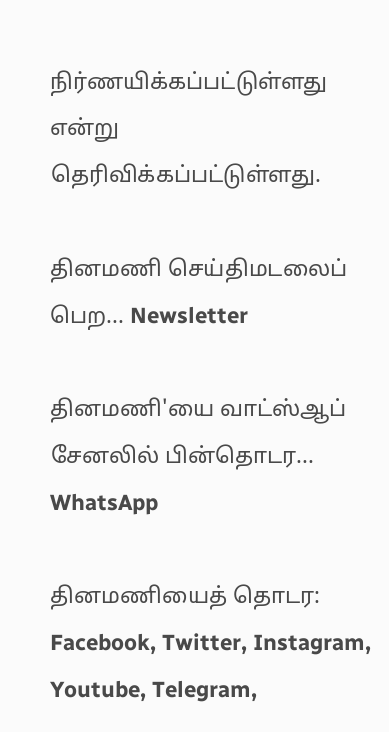நிர்ணயிக்கப்பட்டுள்ளது என்று தெரிவிக்கப்பட்டுள்ளது.

தினமணி செய்திமடலைப் பெற... Newsletter

தினமணி'யை வாட்ஸ்ஆப் சேனலில் பின்தொடர... WhatsApp

தினமணியைத் தொடர: Facebook, Twitter, Instagram, Youtube, Telegram,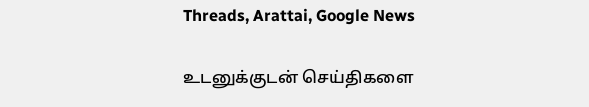Threads, Arattai, Google News

உடனுக்குடன் செய்திகளை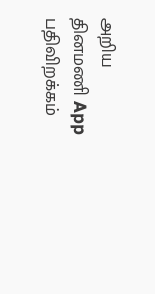அறிய தினமணி App பதிவிறக்கம்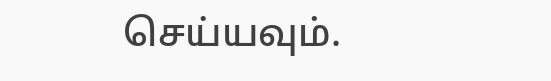செய்யவும்.